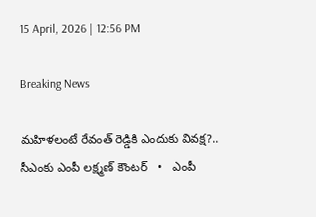15 April, 2026 | 12:56 PM

Breaking News

మహిళలంటే రేవంత్ రెడ్డికి ఎందుకు వివక్ష?.. సీఎంకు ఎంపీ లక్ష్మణ్ కౌంటర్   •   ఎంపీ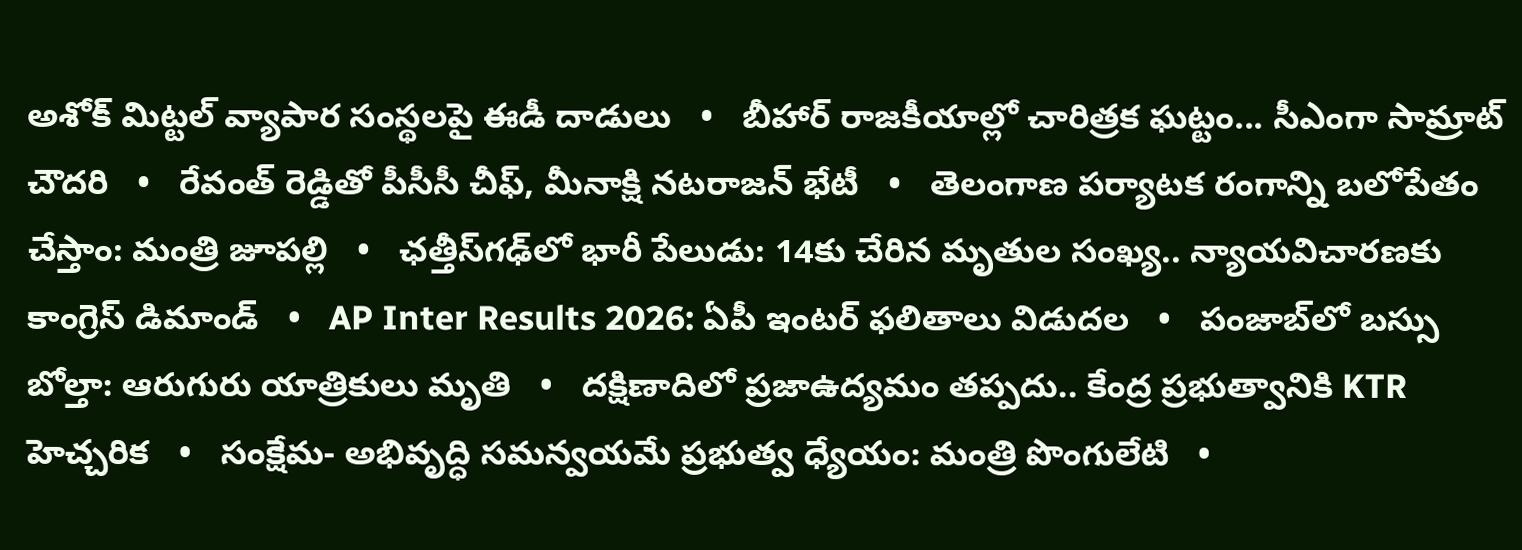అశోక్ మిట్టల్‌ వ్యాపార సంస్థలపై ఈడీ దాడులు   •   బీహార్ రాజకీయాల్లో చారిత్రక ఘట్టం... సీఎంగా సామ్రాట్‌ చౌదరి   •   రేవంత్‌ రెడ్డితో పీసీసీ చీఫ్, మీనాక్షి నటరాజన్ భేటీ   •   తెలంగాణ పర్యాటక రంగాన్ని బలోపేతం చేస్తాం: మంత్రి జూపల్లి   •   ఛత్తీస్‌గఢ్‌లో భారీ పేలుడు: 14కు చేరిన మృతుల సంఖ్య.. న్యాయవిచారణకు కాంగ్రెస్ డిమాండ్   •   AP Inter Results 2026: ఏపీ ఇంటర్ ఫలితాలు విడుదల   •   పంజాబ్‌లో బస్సు బోల్తా: ఆరుగురు యాత్రికులు మృతి   •   దక్షిణాదిలో ప్రజాఉద్యమం తప్పదు.. కేంద్ర ప్రభుత్వానికి KTR హెచ్చరిక   •   సంక్షేమ- అభివృద్ధి సమన్వయమే ప్రభుత్వ ధ్యేయం: మంత్రి పొంగులేటి   •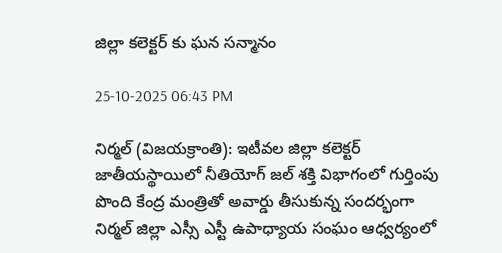జిల్లా కలెక్టర్ కు ఘన సన్మానం

25-10-2025 06:43 PM

నిర్మల్ (విజయక్రాంతి): ఇటీవల జిల్లా కలెక్టర్ జాతీయస్థాయిలో నీతియోగ్ జల్ శక్తి విభాగంలో గుర్తింపు పొంది కేంద్ర మంత్రితో అవార్డు తీసుకున్న సందర్భంగా నిర్మల్ జిల్లా ఎస్సీ ఎస్టీ ఉపాధ్యాయ సంఘం ఆధ్వర్యంలో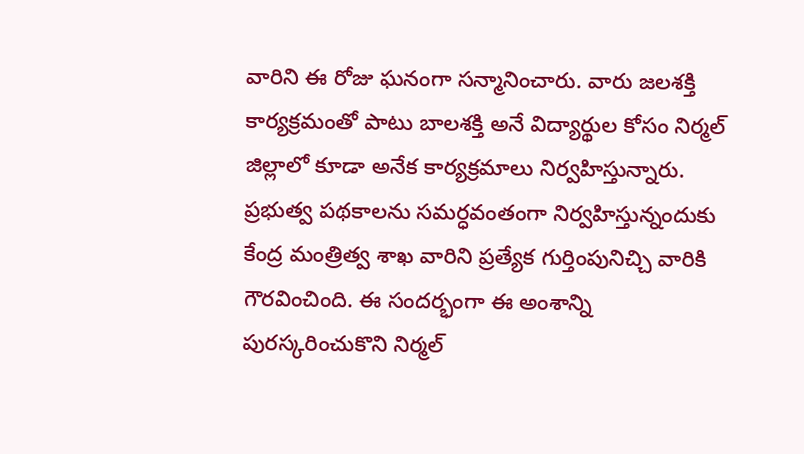వారిని ఈ రోజు ఘనంగా సన్మానించారు. వారు జలశక్తి కార్యక్రమంతో పాటు బాలశక్తి అనే విద్యార్థుల కోసం నిర్మల్ జిల్లాలో కూడా అనేక కార్యక్రమాలు నిర్వహిస్తున్నారు. ప్రభుత్వ పథకాలను సమర్ధవంతంగా నిర్వహిస్తున్నందుకు కేంద్ర మంత్రిత్వ శాఖ వారిని ప్రత్యేక గుర్తింపునిచ్చి వారికి గౌరవించింది. ఈ సందర్భంగా ఈ అంశాన్ని పురస్కరించుకొని నిర్మల్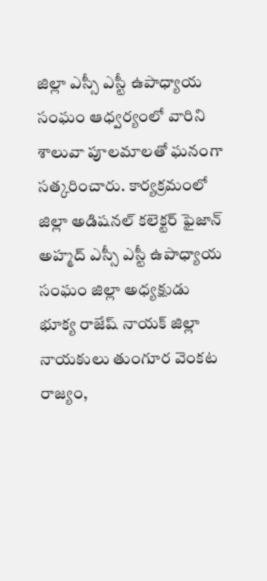జిల్లా ఎస్సీ ఎస్టీ ఉపాధ్యాయ సంఘం ఆధ్వర్యంలో వారిని శాలువా పూలమాలతో ఘనంగా సత్కరించారు. కార్యక్రమంలో జిల్లా అడిషనల్ కలెక్టర్ ఫైజాన్ అహ్మద్ ఎస్సీ ఎస్టీ ఉపాధ్యాయ సంఘం జిల్లా అధ్యక్షుడు భూక్య రాజేష్ నాయక్ జిల్లా నాయకులు తుంగూర వెంకట రాజ్యం,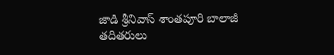జాడి శ్రీనివాస్ శాంతపూరి బాలాజీ తదితరులు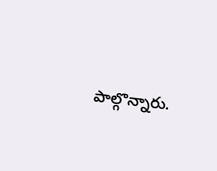పాల్గొన్నారు.